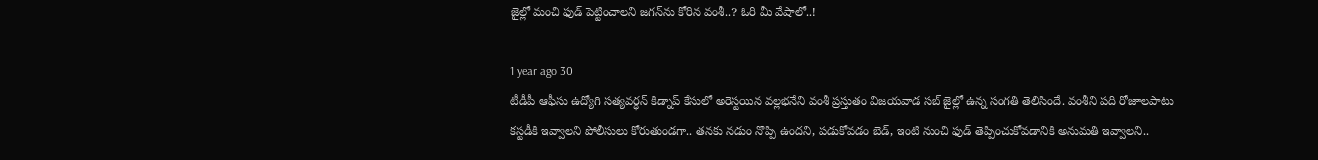జైల్లో మంచి ఫుడ్ పెట్టించాలని జగన్‌ను కోరిన వంశీ..? ఓరి మీ వేషాలో..!

1 year ago 30
టీడీపీ ఆఫీసు ఉద్యోగి సత్యవర్ధన్ కిడ్నాప్ కేసులో అరెస్టయిన వల్లభనేని వంశీ ప్రస్తుతం విజయవాడ సబ్ జైల్లో ఉన్న సంగతి తెలిసిందే. వంశీని పది రోజుాలపాటు కస్టడీకి ఇవ్వాలని పోలీసులు కోరుతుండగా.. తనకు నడుం నొప్పి ఉందని, పడుకోవడం బెడ్, ఇంటి నుంచి ఫుడ్ తెప్పించుకోవడానికి అనుమతి ఇవ్వాలని..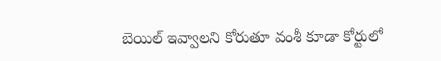బెయిల్ ఇవ్వాలని కోరుతూ వంశీ కూడా కోర్టులో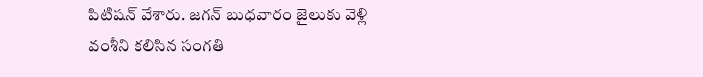పిటిషన్ వేశారు. జగన్‌ బుధవారం జైలుకు వెళ్లి వంశీని కలిసిన సంగతి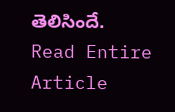తెలిసిందే.
Read Entire Article